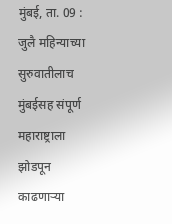मुंबई, ता. 09 : जुलै महिन्याच्या सुरुवातीलाच मुंबईसह संपूर्ण महाराष्ट्राला झोडपून काढणाऱ्या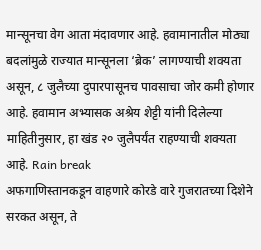मान्सूनचा वेग आता मंदावणार आहे. हवामानातील मोठ्या बदलांमुळे राज्यात मान्सूनला ‘ब्रेक’ लागण्याची शक्यता असून, ८ जुलैच्या दुपारपासूनच पावसाचा जोर कमी होणार आहे. हवामान अभ्यासक अश्रेय शेट्टी यांनी दिलेल्या माहितीनुसार, हा खंड २० जुलैपर्यंत राहण्याची शक्यता आहे. Rain break
अफगाणिस्तानकडून वाहणारे कोरडे वारे गुजरातच्या दिशेने सरकत असून, ते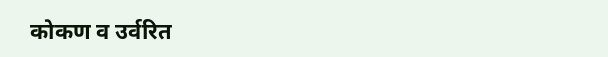कोकण व उर्वरित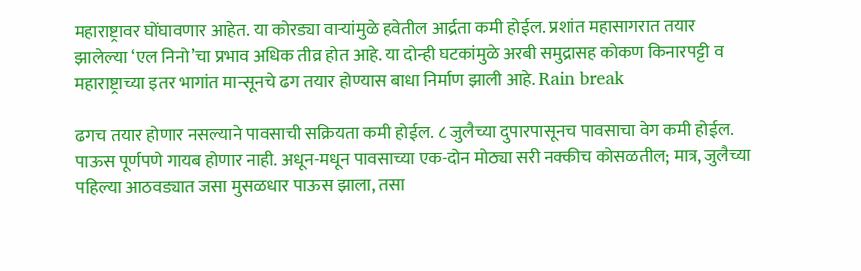महाराष्ट्रावर घोंघावणार आहेत. या कोरड्या वाऱ्यांमुळे हवेतील आर्द्रता कमी होईल. प्रशांत महासागरात तयार झालेल्या ‘एल निनो’चा प्रभाव अधिक तीव्र होत आहे. या दोन्ही घटकांमुळे अरबी समुद्रासह कोकण किनारपट्टी व महाराष्ट्राच्या इतर भागांत मान्सूनचे ढग तयार होण्यास बाधा निर्माण झाली आहे. Rain break

ढगच तयार होणार नसल्याने पावसाची सक्रियता कमी होईल. ८ जुलैच्या दुपारपासूनच पावसाचा वेग कमी होईल. पाऊस पूर्णपणे गायब होणार नाही. अधून-मधून पावसाच्या एक-दोन मोठ्या सरी नक्कीच कोसळतील; मात्र, जुलैच्या पहिल्या आठवड्यात जसा मुसळधार पाऊस झाला, तसा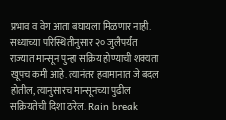प्रभाव व वेग आता बघायला मिळणार नाही. सध्याच्या परिस्थितीनुसार २० जुलैपर्यंत राज्यात मान्सून पुन्हा सक्रिय होण्याची शक्यता खूपच कमी आहे. त्यानंतर हवामानात जे बदल होतील, त्यानुसारच मान्सूनच्या पुढील सक्रियतेची दिशा ठरेल. Rain break